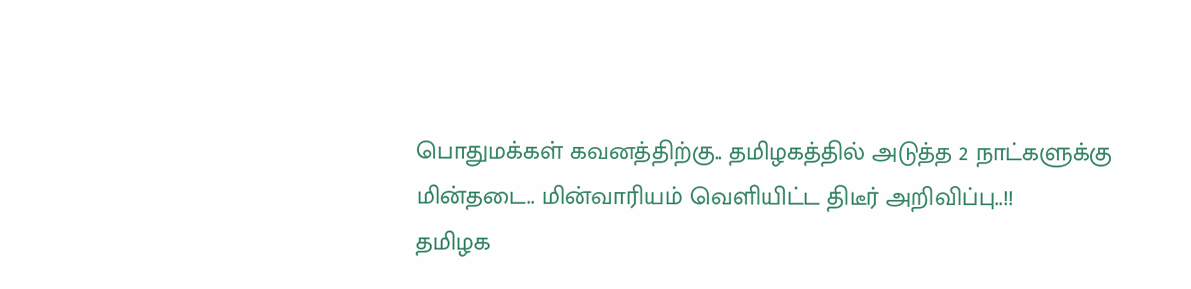பொதுமக்கள் கவனத்திற்கு.. தமிழகத்தில் அடுத்த 2 நாட்களுக்கு மின்தடை.. மின்வாரியம் வெளியிட்ட திடீர் அறிவிப்பு..!!
தமிழக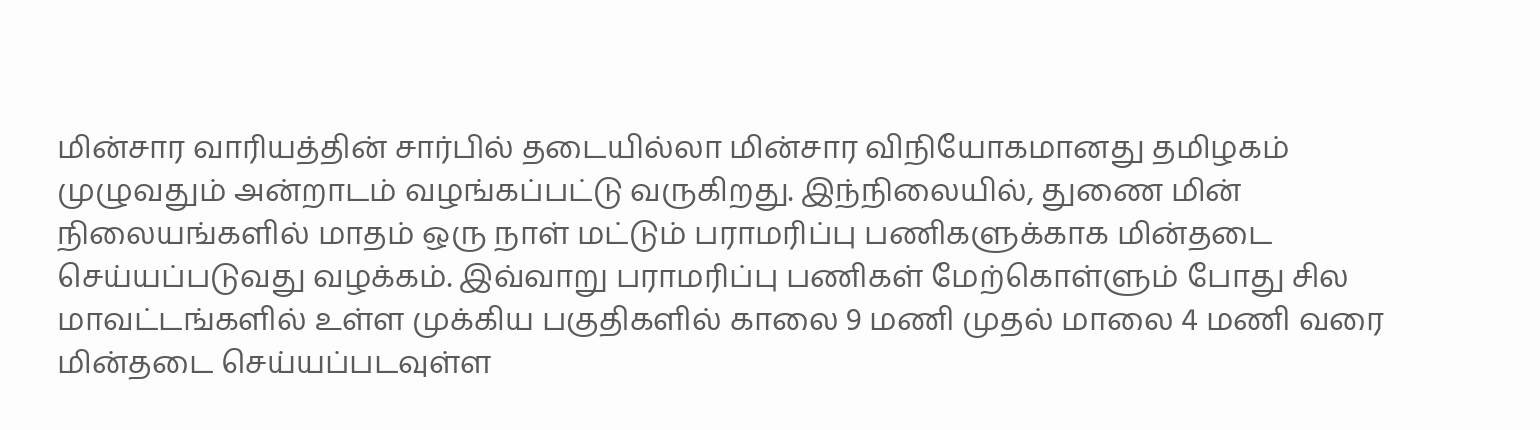மின்சார வாரியத்தின் சார்பில் தடையில்லா மின்சார விநியோகமானது தமிழகம் முழுவதும் அன்றாடம் வழங்கப்பட்டு வருகிறது. இந்நிலையில், துணை மின் நிலையங்களில் மாதம் ஒரு நாள் மட்டும் பராமரிப்பு பணிகளுக்காக மின்தடை செய்யப்படுவது வழக்கம். இவ்வாறு பராமரிப்பு பணிகள் மேற்கொள்ளும் போது சில மாவட்டங்களில் உள்ள முக்கிய பகுதிகளில் காலை 9 மணி முதல் மாலை 4 மணி வரை மின்தடை செய்யப்படவுள்ள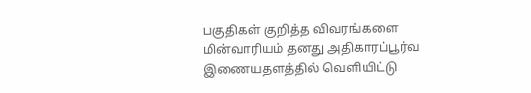பகுதிகள் குறித்த விவரங்களை மின்வாரியம் தனது அதிகாரப்பூர்வ இணையதளத்தில் வெளியிட்டு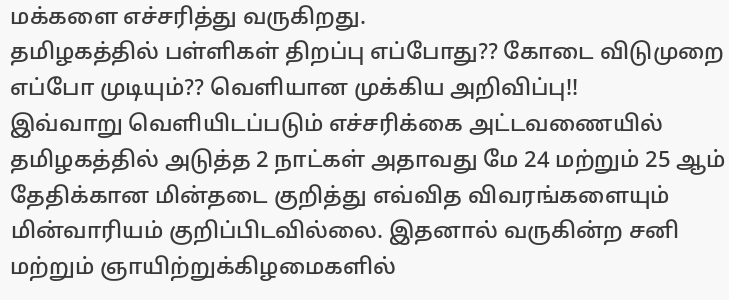மக்களை எச்சரித்து வருகிறது.
தமிழகத்தில் பள்ளிகள் திறப்பு எப்போது?? கோடை விடுமுறை எப்போ முடியும்?? வெளியான முக்கிய அறிவிப்பு!!
இவ்வாறு வெளியிடப்படும் எச்சரிக்கை அட்டவணையில் தமிழகத்தில் அடுத்த 2 நாட்கள் அதாவது மே 24 மற்றும் 25 ஆம் தேதிக்கான மின்தடை குறித்து எவ்வித விவரங்களையும் மின்வாரியம் குறிப்பிடவில்லை. இதனால் வருகின்ற சனி மற்றும் ஞாயிற்றுக்கிழமைகளில்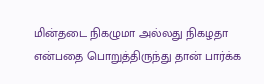மின்தடை நிகழுமா அல்லது நிகழதா என்பதை பொறுத்திருந்து தான் பார்க்க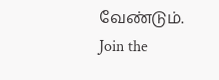வேண்டும்.
Join the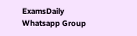ExamsDaily Whatsapp Group